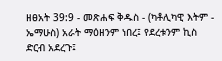ዘፀአት 39:9 - መጽሐፍ ቅዱስ - (ካቶሊካዊ እትም - ኤማሁስ) አራት ማዕዘንም ነበረ፤ የደረቱንም ኪስ ድርብ አደረጉ፤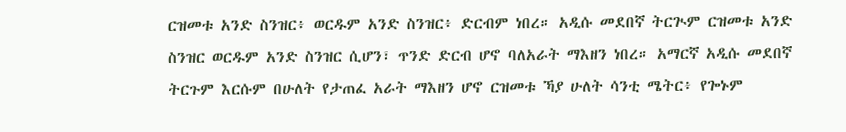ርዝመቱ አንድ ስንዝር፥ ወርዱም አንድ ስንዝር፥ ድርብም ነበረ። አዲሱ መደበኛ ትርጒም ርዝመቱ አንድ ስንዝር ወርዱም አንድ ስንዝር ሲሆን፣ ጥንድ ድርብ ሆኖ ባለአራት ማእዘን ነበረ። አማርኛ አዲሱ መደበኛ ትርጉም እርሱም በሁለት የታጠፈ አራት ማእዘን ሆኖ ርዝመቱ ኻያ ሁለት ሳንቲ ሜትር፥ የጐኑም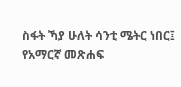ስፋት ኻያ ሁለት ሳንቲ ሜትር ነበር፤ የአማርኛ መጽሐፍ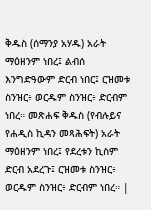ቅዱስ (ሰማንያ አሃዱ) አራት ማዕዘንም ነበረ፤ ልብሰ እንግድዓውም ድርብ ነበር፤ ርዝመቱ ስንዝር፥ ወርዱም ስንዝር፥ ድርብም ነበረ። መጽሐፍ ቅዱስ (የብሉይና የሐዲስ ኪዳን መጻሕፍት) አራት ማዕዘንም ነበረ፤ የደረቱን ኪስም ድርብ አደረጉ፤ ርዝመቱ ስንዝር፥ ወርዱም ስንዝር፥ ድርብም ነበረ። |